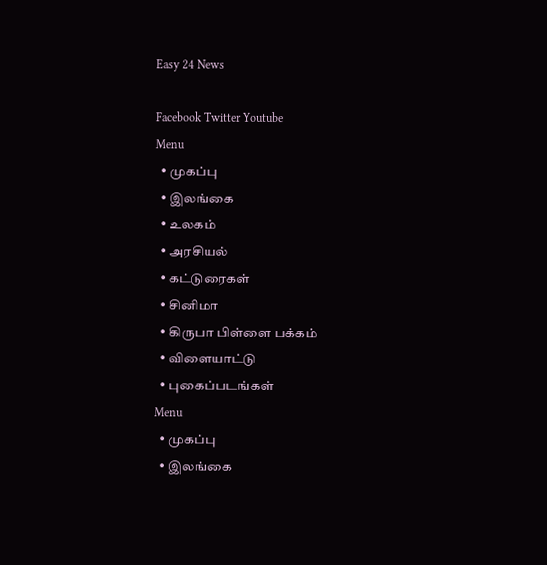Easy 24 News

Facebook Twitter Youtube
Menu
  • முகப்பு
  • இலங்கை
  • உலகம்
  • அரசியல்
  • கட்டுரைகள்
  • சினிமா
  • கிருபா பிள்ளை பக்கம்
  • விளையாட்டு
  • புகைப்படங்கள்
Menu
  • முகப்பு
  • இலங்கை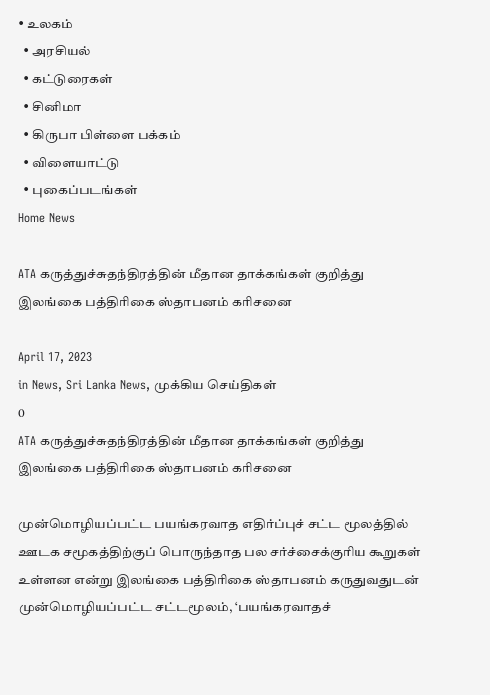• உலகம்
  • அரசியல்
  • கட்டுரைகள்
  • சினிமா
  • கிருபா பிள்ளை பக்கம்
  • விளையாட்டு
  • புகைப்படங்கள்
Home News

ATA கருத்துச்சுதந்திரத்தின் மீதான தாக்கங்கள் குறித்து இலங்கை பத்திரிகை ஸ்தாபனம் கரிசனை

April 17, 2023
in News, Sri Lanka News, முக்கிய செய்திகள்
0
ATA கருத்துச்சுதந்திரத்தின் மீதான தாக்கங்கள் குறித்து இலங்கை பத்திரிகை ஸ்தாபனம் கரிசனை

முன்மொழியப்பட்ட பயங்கரவாத எதிர்ப்புச் சட்ட மூலத்தில் ஊடக சமூகத்திற்குப் பொருந்தாத பல சர்ச்சைக்குரிய கூறுகள் உள்ளன என்று இலங்கை பத்திரிகை ஸ்தாபனம் கருதுவதுடன் முன்மொழியப்பட்ட சட்டமூலம், ‘பயங்கரவாதச்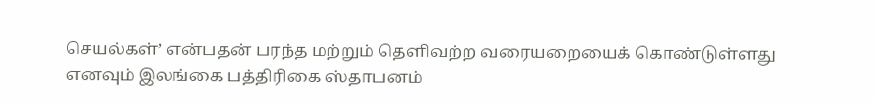செயல்கள்’ என்பதன் பரந்த மற்றும் தெளிவற்ற வரையறையைக் கொண்டுள்ளது எனவும் இலங்கை பத்திரிகை ஸ்தாபனம்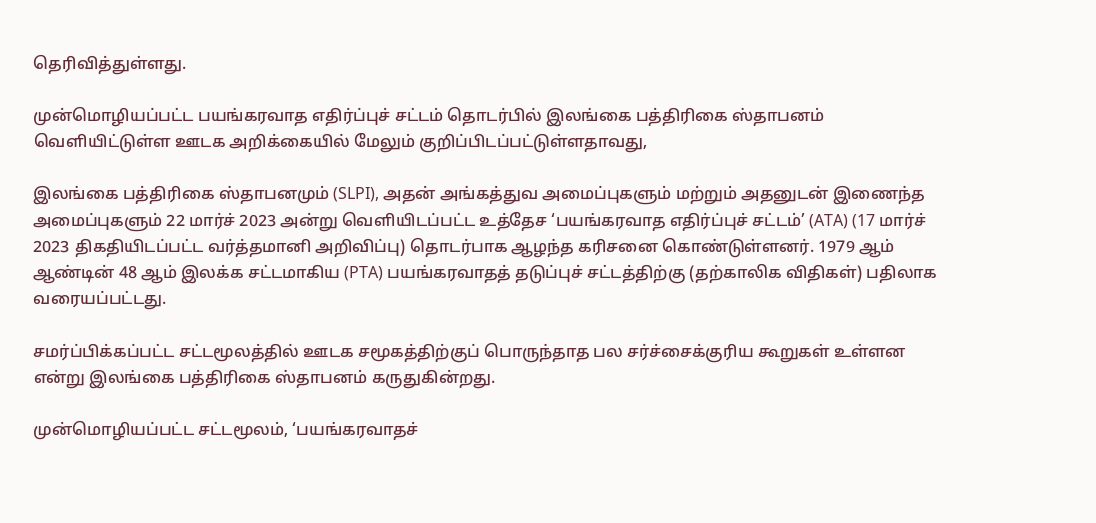தெரிவித்துள்ளது.

முன்மொழியப்பட்ட பயங்கரவாத எதிர்ப்புச் சட்டம் தொடர்பில் இலங்கை பத்திரிகை ஸ்தாபனம் வெளியிட்டுள்ள ஊடக அறிக்கையில் மேலும் குறிப்பிடப்பட்டுள்ளதாவது,

இலங்கை பத்திரிகை ஸ்தாபனமும் (SLPI), அதன் அங்கத்துவ அமைப்புகளும் மற்றும் அதனுடன் இணைந்த அமைப்புகளும் 22 மார்ச் 2023 அன்று வெளியிடப்பட்ட உத்தேச ‘பயங்கரவாத எதிர்ப்புச் சட்டம்’ (ATA) (17 மார்ச் 2023 திகதியிடப்பட்ட வர்த்தமானி அறிவிப்பு) தொடர்பாக ஆழந்த கரிசனை கொண்டுள்ளனர். 1979 ஆம் ஆண்டின் 48 ஆம் இலக்க சட்டமாகிய (PTA) பயங்கரவாதத் தடுப்புச் சட்டத்திற்கு (தற்காலிக விதிகள்) பதிலாக வரையப்பட்டது.

சமர்ப்பிக்கப்பட்ட சட்டமூலத்தில் ஊடக சமூகத்திற்குப் பொருந்தாத பல சர்ச்சைக்குரிய கூறுகள் உள்ளன என்று இலங்கை பத்திரிகை ஸ்தாபனம் கருதுகின்றது.

முன்மொழியப்பட்ட சட்டமூலம், ‘பயங்கரவாதச்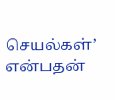செயல்கள்’ என்பதன்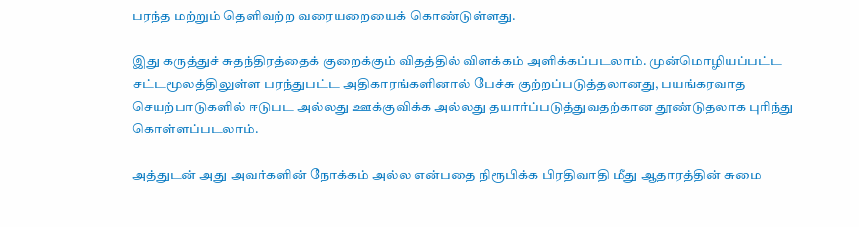பரந்த மற்றும் தெளிவற்ற வரையறையைக் கொண்டுள்ளது.

இது கருத்துச் சுதந்திரத்தைக் குறைக்கும் விதத்தில் விளக்கம் அளிக்கப்படலாம். முன்மொழியப்பட்ட சட்டமூலத்திலுள்ள பரந்துபட்ட அதிகாரங்களினால் பேச்சு குற்றப்படுத்தலானது, பயங்கரவாத செயற்பாடுகளில் ஈடுபட அல்லது ஊக்குவிக்க அல்லது தயார்ப்படுத்துவதற்கான தூண்டுதலாக புரிந்து கொள்ளப்படலாம்.

அத்துடன் அது அவர்களின் நோக்கம் அல்ல என்பதை நிரூபிக்க பிரதிவாதி மீது ஆதாரத்தின் சுமை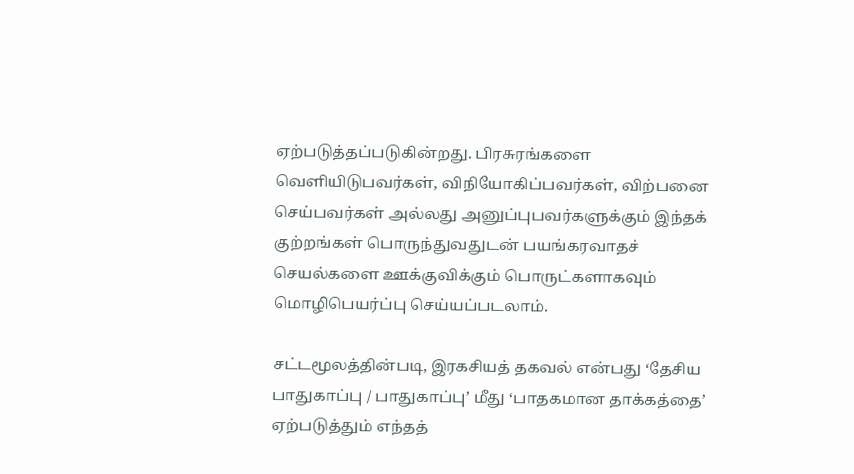ஏற்படுத்தப்படுகின்றது. பிரசுரங்களை வெளியிடுபவர்கள், விநியோகிப்பவர்கள், விற்பனை செய்பவர்கள் அல்லது அனுப்புபவர்களுக்கும் இந்தக் குற்றங்கள் பொருந்துவதுடன் பயங்கரவாதச் செயல்களை ஊக்குவிக்கும் பொருட்களாகவும் மொழிபெயர்ப்பு செய்யப்படலாம்.

சட்டமூலத்தின்படி, இரகசியத் தகவல் என்பது ‘தேசிய பாதுகாப்பு / பாதுகாப்பு’ மீது ‘பாதகமான தாக்கத்தை’ ஏற்படுத்தும் எந்தத்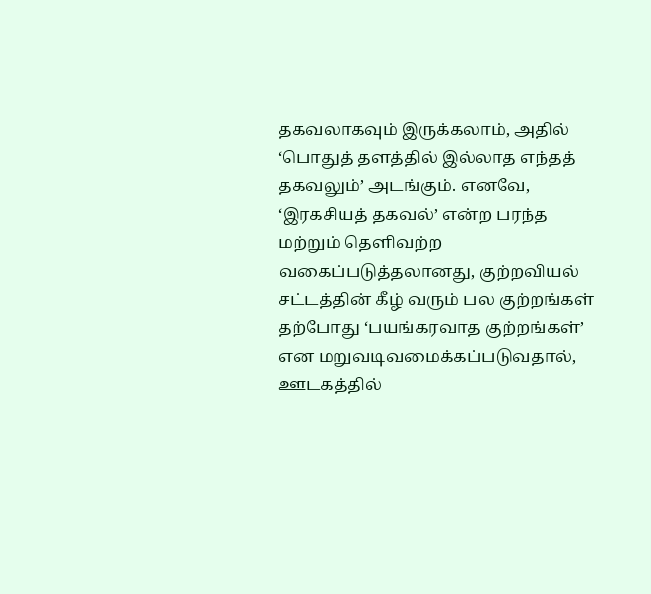தகவலாகவும் இருக்கலாம், அதில் ‘பொதுத் தளத்தில் இல்லாத எந்தத் தகவலும்’ அடங்கும். எனவே, ‘இரகசியத் தகவல்’ என்ற பரந்த மற்றும் தெளிவற்ற வகைப்படுத்தலானது, குற்றவியல் சட்டத்தின் கீழ் வரும் பல குற்றங்கள் தற்போது ‘பயங்கரவாத குற்றங்கள்’ என மறுவடிவமைக்கப்படுவதால், ஊடகத்தில்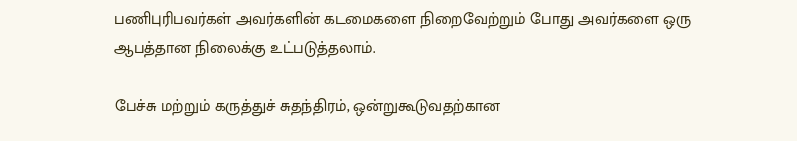பணிபுரிபவர்கள் அவர்களின் கடமைகளை நிறைவேற்றும் போது அவர்களை ஒரு ஆபத்தான நிலைக்கு உட்படுத்தலாம்.

பேச்சு மற்றும் கருத்துச் சுதந்திரம், ஒன்றுகூடுவதற்கான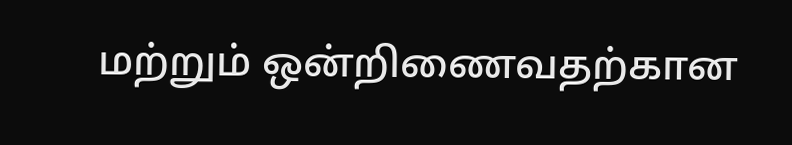மற்றும் ஒன்றிணைவதற்கான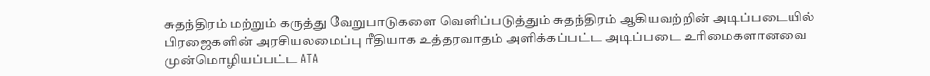சுதந்திரம் மற்றும் கருத்து வேறுபாடுகளை வெளிப்படுத்தும் சுதந்திரம் ஆகியவற்றின் அடிப்படையில் பிரஜைகளின் அரசியலமைப்பு ரீதியாக உத்தரவாதம் அளிக்கப்பட்ட அடிப்படை உரிமைகளானவை முன்மொழியப்பட்ட ATA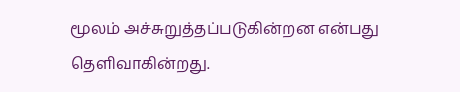மூலம் அச்சுறுத்தப்படுகின்றன என்பது தெளிவாகின்றது.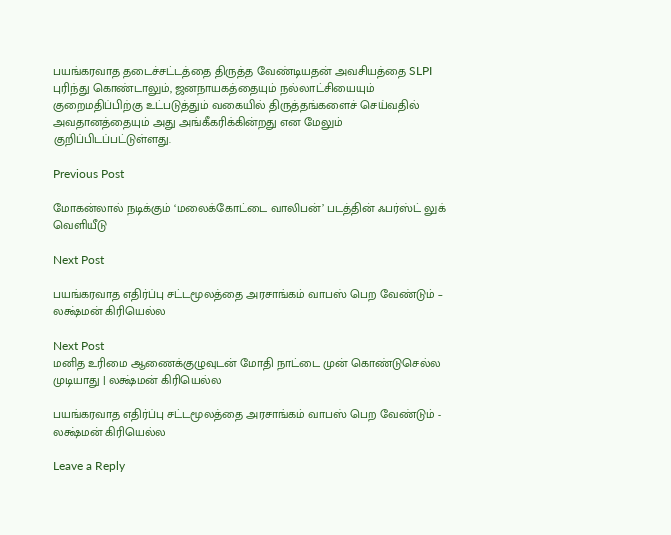பயங்கரவாத தடைச்சட்டத்தை திருத்த வேண்டியதன் அவசியத்தை SLPI புரிந்து கொண்டாலும், ஜனநாயகத்தையும் நல்லாட்சியையும் குறைமதிப்பிற்கு உட்படுத்தும் வகையில் திருத்தங்களைச் செய்வதில் அவதானத்தையும் அது அங்கீகரிக்கின்றது என மேலும் குறிப்பிடப்பட்டுள்ளது.

Previous Post

மோகன்லால் நடிக்கும் ‘மலைக்கோட்டை வாலிபன்’ படத்தின் ஃபர்ஸ்ட் லுக் வெளியீடு

Next Post

பயங்கரவாத எதிர்ப்பு சட்டமூலத்தை அரசாங்கம் வாபஸ் பெற வேண்டும் – லக்ஷ்மன் கிரியெல்ல

Next Post
மனித உரிமை ஆணைக்குழுவுடன் மோதி நாட்டை முன் கொண்டுசெல்ல முடியாது | லக்ஷ்மன் கிரியெல்ல

பயங்கரவாத எதிர்ப்பு சட்டமூலத்தை அரசாங்கம் வாபஸ் பெற வேண்டும் - லக்ஷ்மன் கிரியெல்ல

Leave a Reply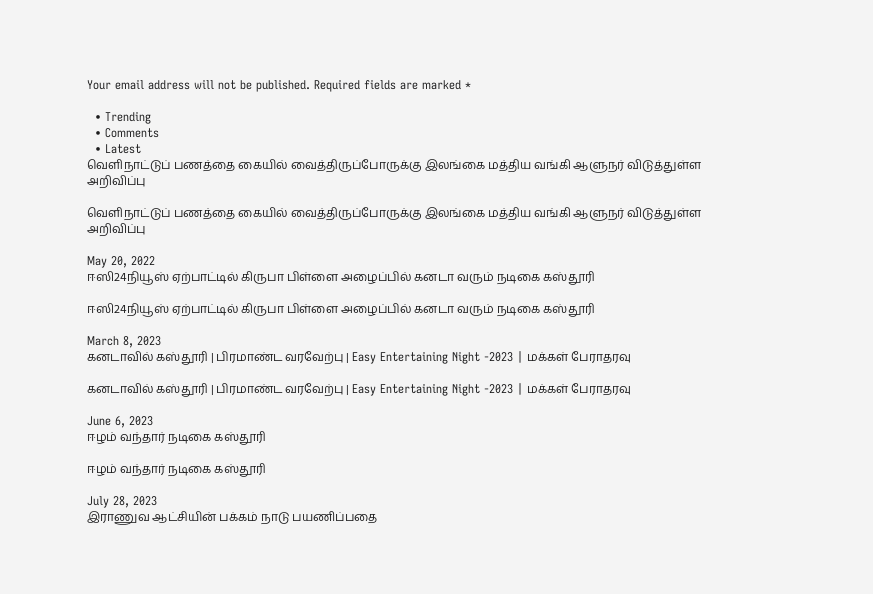Your email address will not be published. Required fields are marked *

  • Trending
  • Comments
  • Latest
வெளிநாட்டுப் பணத்தை கையில் வைத்திருப்போருக்கு இலங்கை மத்திய வங்கி ஆளுநர் விடுத்துள்ள அறிவிப்பு

வெளிநாட்டுப் பணத்தை கையில் வைத்திருப்போருக்கு இலங்கை மத்திய வங்கி ஆளுநர் விடுத்துள்ள அறிவிப்பு

May 20, 2022
ஈஸி24நியூஸ் ஏற்பாட்டில் கிருபா பிள்ளை அழைப்பில் கனடா வரும் நடிகை கஸ்தூரி

ஈஸி24நியூஸ் ஏற்பாட்டில் கிருபா பிள்ளை அழைப்பில் கனடா வரும் நடிகை கஸ்தூரி

March 8, 2023
கனடாவில் கஸ்தூரி | பிரமாண்ட வரவேற்பு | Easy Entertaining Night -2023 | மக்கள் பேராதரவு

கனடாவில் கஸ்தூரி | பிரமாண்ட வரவேற்பு | Easy Entertaining Night -2023 | மக்கள் பேராதரவு

June 6, 2023
ஈழம் வந்தார் நடிகை கஸ்தூரி

ஈழம் வந்தார் நடிகை கஸ்தூரி

July 28, 2023
இராணுவ ஆட்சியின் பக்கம் நாடு பயணிப்பதை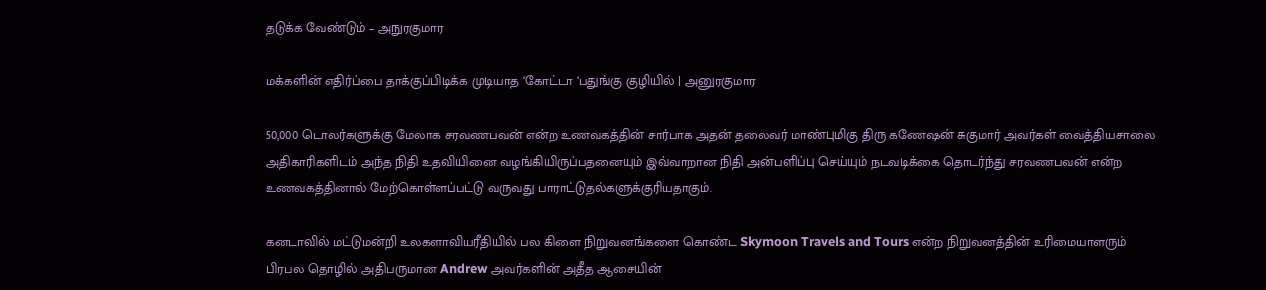தடுக்க வேண்டும் – அநுரகுமார

மக்களின் எதிர்ப்பை தாக்குப்பிடிக்க முடியாத ‘கோட்டா ‘பதுங்கு குழியில் | அனுரகுமார

50,000 டொலர்களுக்கு மேலாக சரவணபவன் என்ற உணவகத்தின் சார்பாக அதன் தலைவர் மாண்புமிகு திரு கணேஷன் சுகுமார் அவர்கள் வைத்தியசாலை அதிகாரிகளிடம் அந்த நிதி உதவியினை வழங்கியிருப்பதனையும் இவ்வாறான நிதி அன்பளிப்பு செய்யும் நடவடிக்கை தொடர்ந்து சரவணபவன் என்ற உணவகத்தினால் மேற்கொள்ளப்பட்டு வருவது பாராட்டுதல்களுக்குரியதாகும்.

கனடாவில் மட்டுமன்றி உலகளாவியரீதியில் பல கிளை நிறுவனங்களை கொண்ட Skymoon Travels and Tours என்ற நிறுவனத்தின் உரிமையாளரும் பிரபல தொழில் அதிபருமான Andrew அவர்களின் அதீத ஆசையின்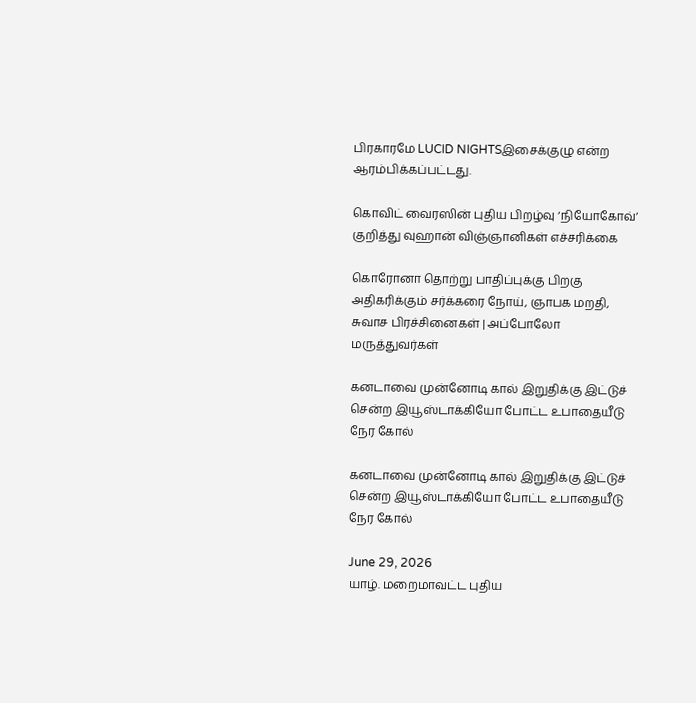பிரகாரமே LUCID NIGHTSஇசைக்குழு என்ற ஆரம்பிக்கப்பட்டது.

கொவிட் வைரஸின் புதிய பிறழ்வு ‘நியோகோவ்’ குறித்து வுஹான் விஞ்ஞானிகள் எச்சரிக்கை

கொரோனா தொற்று பாதிப்புக்கு பிறகு அதிகரிக்கும் சர்க்கரை நோய், ஞாபக மறதி, சுவாச பிரச்சினைகள் | அப்போலோ மருத்துவர்கள்

கனடாவை முன்னோடி கால் இறுதிக்கு இட்டுச் சென்ற இயூஸ்டாக்கியோ போட்ட உபாதையீடு நேர கோல்

கனடாவை முன்னோடி கால் இறுதிக்கு இட்டுச் சென்ற இயூஸ்டாக்கியோ போட்ட உபாதையீடு நேர கோல்

June 29, 2026
யாழ். மறைமாவட்ட புதிய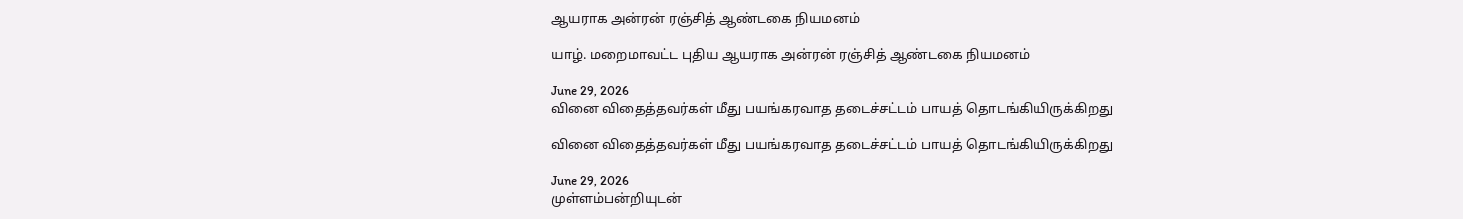ஆயராக அன்ரன் ரஞ்சித் ஆண்டகை நியமனம்

யாழ். மறைமாவட்ட புதிய ஆயராக அன்ரன் ரஞ்சித் ஆண்டகை நியமனம்

June 29, 2026
வினை விதைத்தவர்கள் மீது பயங்கரவாத தடைச்சட்டம் பாயத் தொடங்கியிருக்கிறது

வினை விதைத்தவர்கள் மீது பயங்கரவாத தடைச்சட்டம் பாயத் தொடங்கியிருக்கிறது

June 29, 2026
முள்ளம்பன்றியுடன்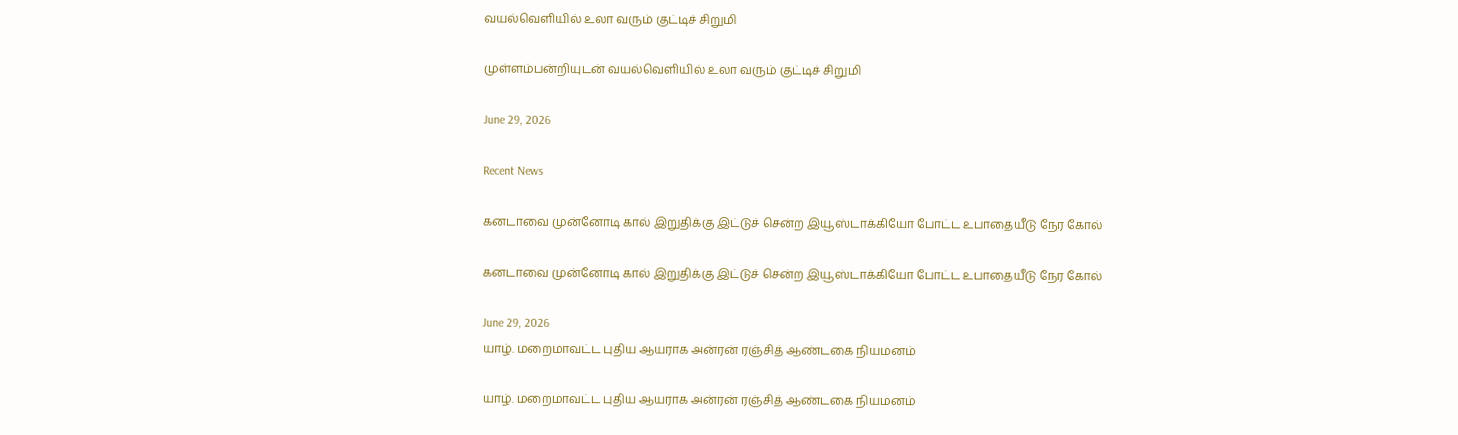வயல்வெளியில் உலா வரும் குட்டிச் சிறுமி

முள்ளம்பன்றியுடன் வயல்வெளியில் உலா வரும் குட்டிச் சிறுமி

June 29, 2026

Recent News

கனடாவை முன்னோடி கால் இறுதிக்கு இட்டுச் சென்ற இயூஸ்டாக்கியோ போட்ட உபாதையீடு நேர கோல்

கனடாவை முன்னோடி கால் இறுதிக்கு இட்டுச் சென்ற இயூஸ்டாக்கியோ போட்ட உபாதையீடு நேர கோல்

June 29, 2026
யாழ். மறைமாவட்ட புதிய ஆயராக அன்ரன் ரஞ்சித் ஆண்டகை நியமனம்

யாழ். மறைமாவட்ட புதிய ஆயராக அன்ரன் ரஞ்சித் ஆண்டகை நியமனம்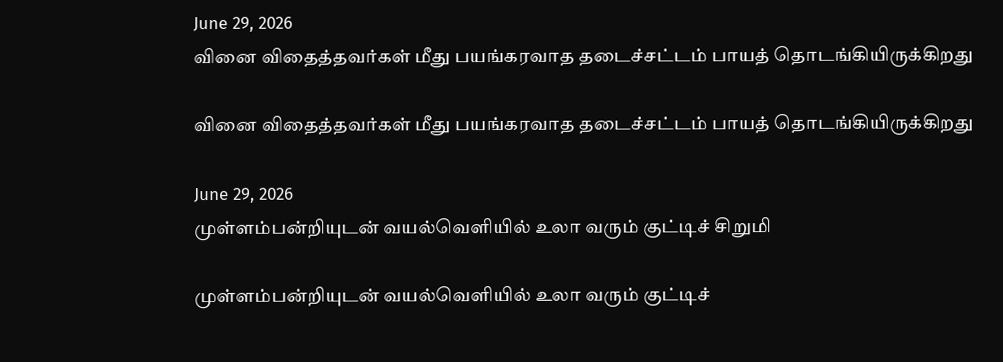June 29, 2026
வினை விதைத்தவர்கள் மீது பயங்கரவாத தடைச்சட்டம் பாயத் தொடங்கியிருக்கிறது

வினை விதைத்தவர்கள் மீது பயங்கரவாத தடைச்சட்டம் பாயத் தொடங்கியிருக்கிறது

June 29, 2026
முள்ளம்பன்றியுடன் வயல்வெளியில் உலா வரும் குட்டிச் சிறுமி

முள்ளம்பன்றியுடன் வயல்வெளியில் உலா வரும் குட்டிச்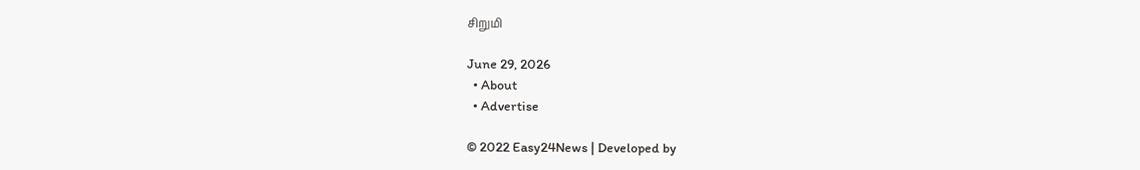சிறுமி

June 29, 2026
  • About
  • Advertise

© 2022 Easy24News | Developed by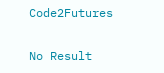Code2Futures

No Result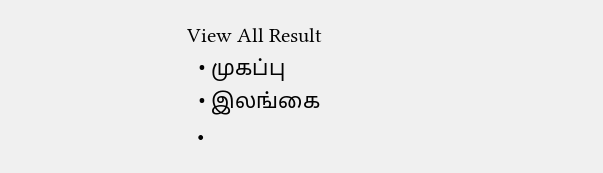View All Result
  • முகப்பு
  • இலங்கை
  •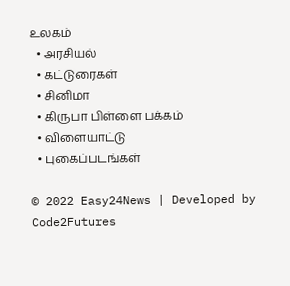உலகம்
  • அரசியல்
  • கட்டுரைகள்
  • சினிமா
  • கிருபா பிள்ளை பக்கம்
  • விளையாட்டு
  • புகைப்படங்கள்

© 2022 Easy24News | Developed by Code2Futures